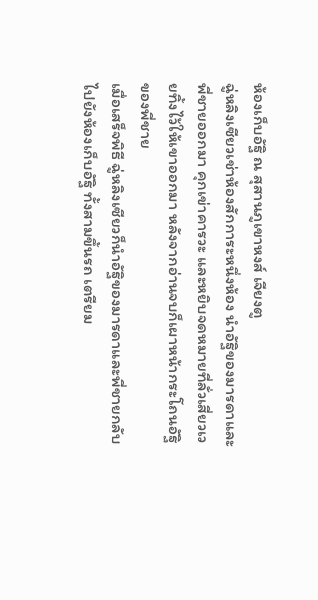ห้องเก็บอัฐิ ณ สุสานภูเขาหงส์ เจียงตู
ฉู่หลิงเซียวเช่าห้องสักการะหนึ่งห้อง นำอัฐิของมารดาและพี่ชายออกมา คุกเข่าคารวะ และหยิบจดหมายที่ลั่วเสี่ยวเวยทิ้งไว้ให้เขาออกมา หลังจากอ่านจบก็เผาหน้ากระโถนอัฐิของพี่ชาย
เมื่อเสร็จพิธี ฉู่หลิงเซียวก็นำอัฐิของมารดาและพี่ชายกลับไปยังห้องเก็บอัฐิ ทั้งสามขึ้นรถ เตรียม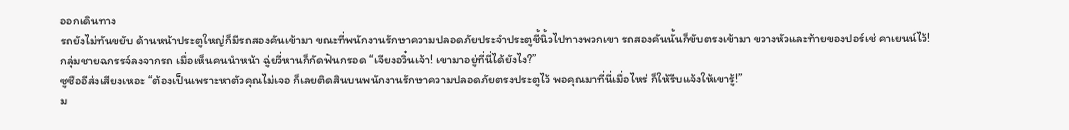ออกเดินทาง
รถยังไม่ทันขยับ ด้านหน้าประตูใหญ่ก็มีรถสองคันเข้ามา ขณะที่พนักงานรักษาความปลอดภัยประจำประตูชี้นิ้วไปทางพวกเขา รถสองคันนั้นก็ขับตรงเข้ามา ขวางหัวและท้ายของปอร์เช่ คาเยนน์ไว้!
กลุ่มชายฉกรรจ์ลงจากรถ เมื่อเห็นคนนำหน้า ฉู่ยวี่หานก็กัดฟันกรอด “เจียงอวิ๋นเจ้า! เขามาอยู่ที่นี่ได้ยังไง?”
ซูซืออีส่งเสียงเหอะ “ต้องเป็นเพราะหาตัวคุณไม่เจอ ก็เลยติดสินบนพนักงานรักษาความปลอดภัยตรงประตูไว้ พอคุณมาที่นี่เมื่อไหร่ ก็ให้รีบแจ้งให้เขารู้!”
ม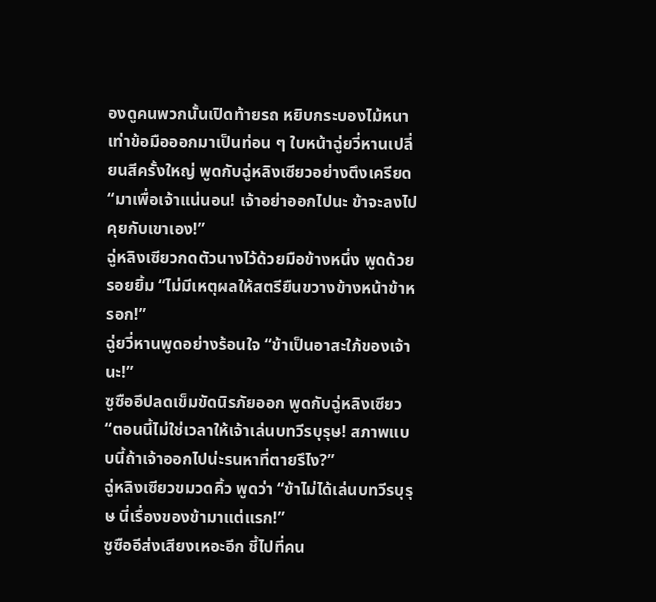องดูคนพวกนั้นเปิดท้ายรถ หยิบกระบองไม้หนาเท่าข้อมือออกมาเป็นท่อน ๆ ใบหน้าฉู่ยวี่หานเปลี่ยนสีครั้งใหญ่ พูดกับฉู่หลิงเซียวอย่างตึงเครียด “มาเพื่อเจ้าแน่นอน! เจ้าอย่าออกไปนะ ข้าจะลงไปคุยกับเขาเอง!”
ฉู่หลิงเซียวกดตัวนางไว้ด้วยมือข้างหนึ่ง พูดด้วยรอยยิ้ม “ไม่มีเหตุผลให้สตรียืนขวางข้างหน้าข้าหรอก!”
ฉู่ยวี่หานพูดอย่างร้อนใจ “ข้าเป็นอาสะใภ้ของเจ้านะ!”
ซูซืออีปลดเข็มขัดนิรภัยออก พูดกับฉู่หลิงเซียว “ตอนนี้ไม่ใช่เวลาให้เจ้าเล่นบทวีรบุรุษ! สภาพแบบนี้ถ้าเจ้าออกไปน่ะรนหาที่ตายรึไง?”
ฉู่หลิงเซียวขมวดคิ้ว พูดว่า “ข้าไม่ได้เล่นบทวีรบุรุษ นี่เรื่องของข้ามาแต่แรก!”
ซูซืออีส่งเสียงเหอะอีก ชี้ไปที่คน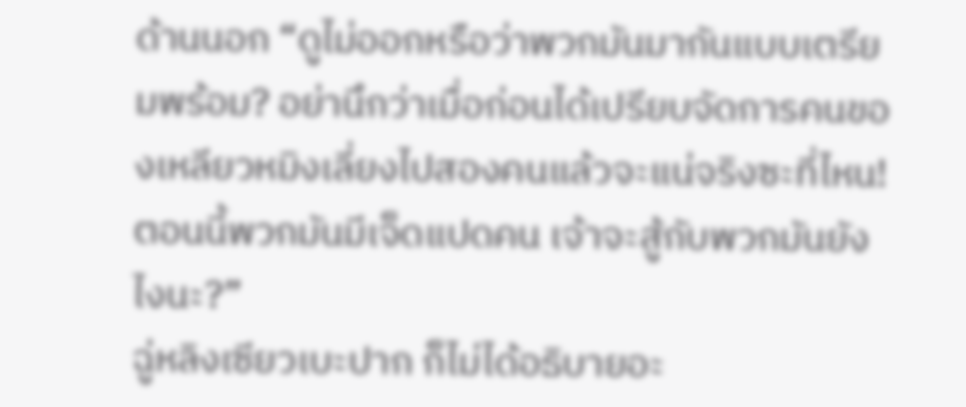ด้านนอก “ดูไม่ออกหรือว่าพวกมันมากันแบบเตรียมพร้อม? อย่านึกว่าเมื่อก่อนได้เปรียบจัดการคนของเหลียวหมิงเลี่ยงไปสองคนแล้วจะแน่จริงซะที่ไหน! ตอนนี้พวกมันมีเจ็ดแปดคน เจ้าจะสู้กับพวกมันยังไงนะ?”
ฉู่หลิงเซียวเบะปาก ก็ไม่ได้อธิบายอะ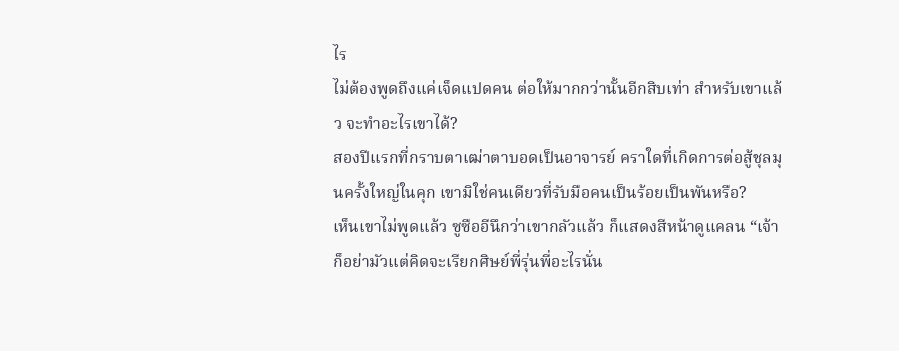ไร
ไม่ต้องพูดถึงแค่เจ็ดแปดคน ต่อให้มากกว่านั้นอีกสิบเท่า สำหรับเขาแล้ว จะทำอะไรเขาได้?
สองปีแรกที่กราบตาเฒ่าตาบอดเป็นอาจารย์ คราใดที่เกิดการต่อสู้ชุลมุนครั้งใหญ่ในคุก เขามิใช่คนเดียวที่รับมือคนเป็นร้อยเป็นพันหรือ?
เห็นเขาไม่พูดแล้ว ซูซืออีนึกว่าเขากลัวแล้ว ก็แสดงสีหน้าดูแคลน “เจ้าก็อย่ามัวแต่คิดจะเรียกศิษย์พี่รุ่นพี่อะไรนั่น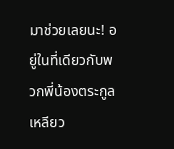มาช่วยเลยนะ! อยู่ในที่เดียวกับพวกพี่น้องตระกูลเหลียว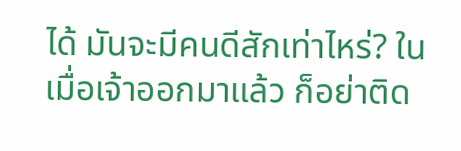ได้ มันจะมีคนดีสักเท่าไหร่? ในเมื่อเจ้าออกมาแล้ว ก็อย่าติด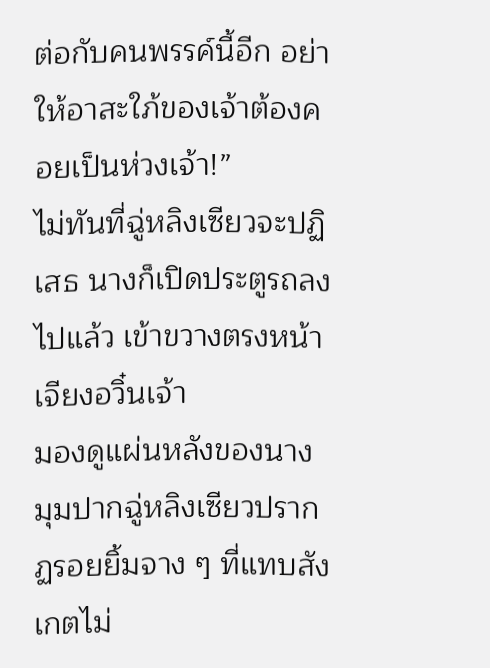ต่อกับคนพรรค์นี้อีก อย่าให้อาสะใภ้ของเจ้าต้องคอยเป็นห่วงเจ้า!”
ไม่ทันที่ฉู่หลิงเซียวจะปฏิเสธ นางก็เปิดประตูรถลงไปแล้ว เข้าขวางตรงหน้าเจียงอวิ๋นเจ้า
มองดูแผ่นหลังของนาง มุมปากฉู่หลิงเซียวปรากฏรอยยิ้มจาง ๆ ที่แทบสังเกตไม่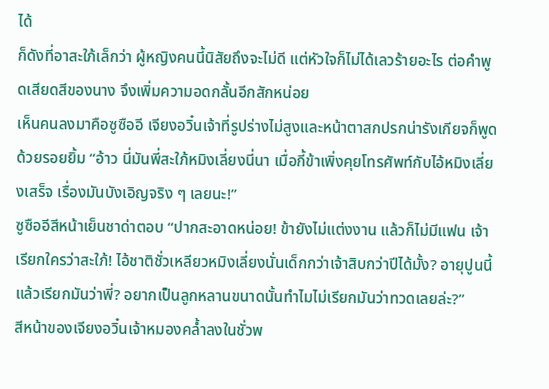ได้
ก็ดังที่อาสะใภ้เล็กว่า ผู้หญิงคนนี้นิสัยถึงจะไม่ดี แต่หัวใจก็ไม่ได้เลวร้ายอะไร ต่อคำพูดเสียดสีของนาง จึงเพิ่มความอดกลั้นอีกสักหน่อย
เห็นคนลงมาคือซูซืออี เจียงอวิ๋นเจ้าที่รูปร่างไม่สูงและหน้าตาสกปรกน่ารังเกียจก็พูดด้วยรอยยิ้ม “อ้าว นี่มันพี่สะใภ้หมิงเลี่ยงนี่นา เมื่อกี้ข้าเพิ่งคุยโทรศัพท์กับไอ้หมิงเลี่ยงเสร็จ เรื่องมันบังเอิญจริง ๆ เลยนะ!”
ซูซืออีสีหน้าเย็นชาด่าตอบ “ปากสะอาดหน่อย! ข้ายังไม่แต่งงาน แล้วก็ไม่มีแฟน เจ้าเรียกใครว่าสะใภ้! ไอ้ชาติชั่วเหลียวหมิงเลี่ยงนั่นเด็กกว่าเจ้าสิบกว่าปีได้มั้ง? อายุปูนนี้แล้วเรียกมันว่าพี่? อยากเป็นลูกหลานขนาดนั้นทำไมไม่เรียกมันว่าทวดเลยล่ะ?”
สีหน้าของเจียงอวิ๋นเจ้าหมองคล้ำลงในชั่วพ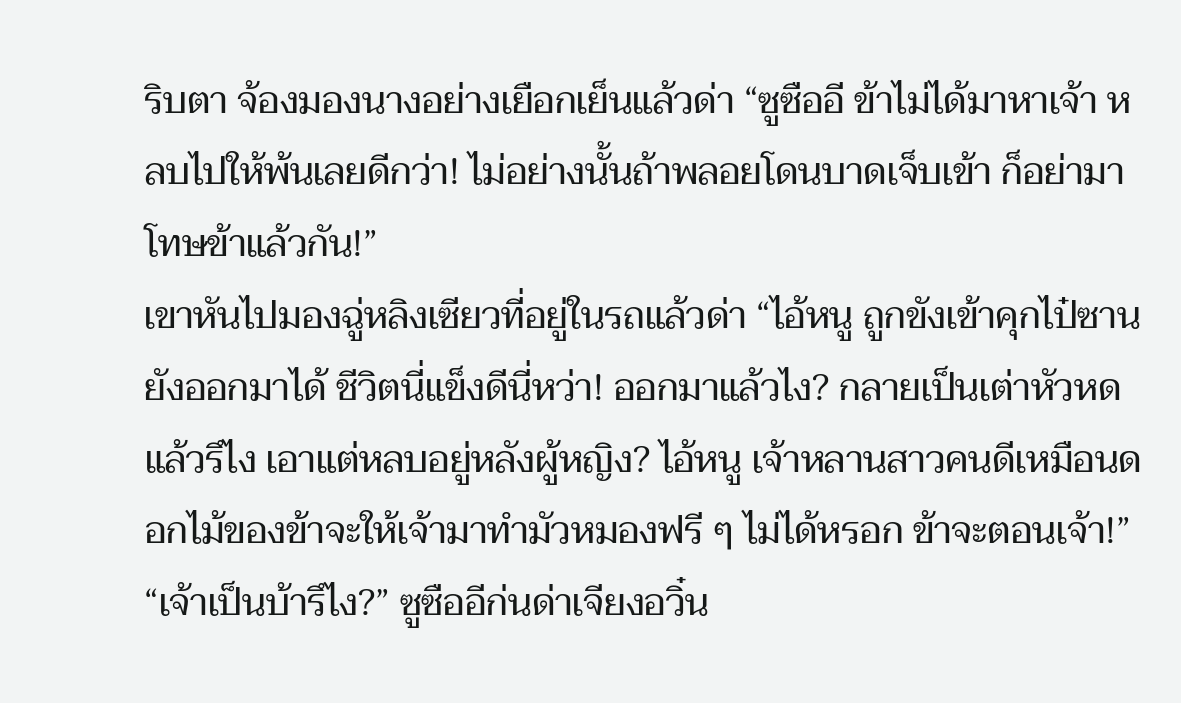ริบตา จ้องมองนางอย่างเยือกเย็นแล้วด่า “ซูซืออี ข้าไม่ได้มาหาเจ้า หลบไปให้พ้นเลยดีกว่า! ไม่อย่างนั้นถ้าพลอยโดนบาดเจ็บเข้า ก็อย่ามาโทษข้าแล้วกัน!”
เขาหันไปมองฉู่หลิงเซียวที่อยู่ในรถแล้วด่า “ไอ้หนู ถูกขังเข้าคุกไป๋ซานยังออกมาได้ ชีวิตนี่แข็งดีนี่หว่า! ออกมาแล้วไง? กลายเป็นเต่าหัวหดแล้วรึไง เอาแต่หลบอยู่หลังผู้หญิง? ไอ้หนู เจ้าหลานสาวคนดีเหมือนดอกไม้ของข้าจะให้เจ้ามาทำมัวหมองฟรี ๆ ไม่ได้หรอก ข้าจะตอนเจ้า!”
“เจ้าเป็นบ้ารึไง?” ซูซืออีก่นด่าเจียงอวิ๋น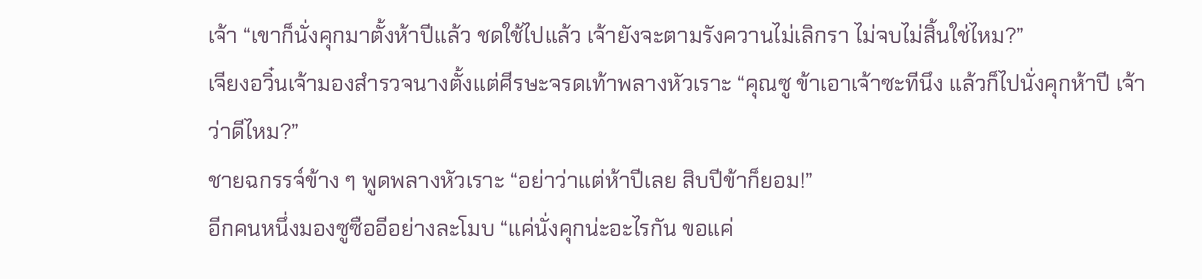เจ้า “เขาก็นั่งคุกมาตั้งห้าปีแล้ว ชดใช้ไปแล้ว เจ้ายังจะตามรังควานไม่เลิกรา ไม่จบไม่สิ้นใช่ไหม?”
เจียงอวิ๋นเจ้ามองสำรวจนางตั้งแต่ศีรษะจรดเท้าพลางหัวเราะ “คุณซู ข้าเอาเจ้าซะทีนึง แล้วก็ไปนั่งคุกห้าปี เจ้าว่าดีไหม?”
ชายฉกรรจ์ข้าง ๆ พูดพลางหัวเราะ “อย่าว่าแต่ห้าปีเลย สิบปีข้าก็ยอม!”
อีกคนหนึ่งมองซูซืออีอย่างละโมบ “แค่นั่งคุกน่ะอะไรกัน ขอแค่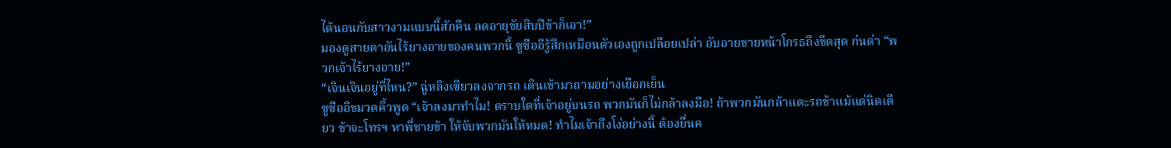ได้นอนกับสาวงามแบบนี้สักคืน ลดอายุขัยสิบปีข้าก็เอา!”
มองดูสายตาอันไร้ยางอายของคนพวกนี้ ซูซืออีรู้สึกเหมือนตัวเองถูกเปลือยเปล่า อับอายขายหน้าโกรธถึงขีดสุด ก่นด่า “พวกเจ้าไร้ยางอาย!”
“เจินเจินอยู่ที่ไหน?” ฉู่หลิงเซียวลงจากรถ เดินเข้ามาถามอย่างเยือกเย็น
ซูซืออีขมวดคิ้วพูด “เจ้าลงมาทำไม! ตราบใดที่เจ้าอยู่บนรถ พวกมันก็ไม่กล้าลงมือ! ถ้าพวกมันกล้าแตะรถข้าแม้แต่นิดเดียว ข้าจะโทรฯ หาพี่ชายข้า ให้จับพวกมันให้หมด! ทำไมเจ้าถึงโง่อย่างนี้ ต้องยื่นค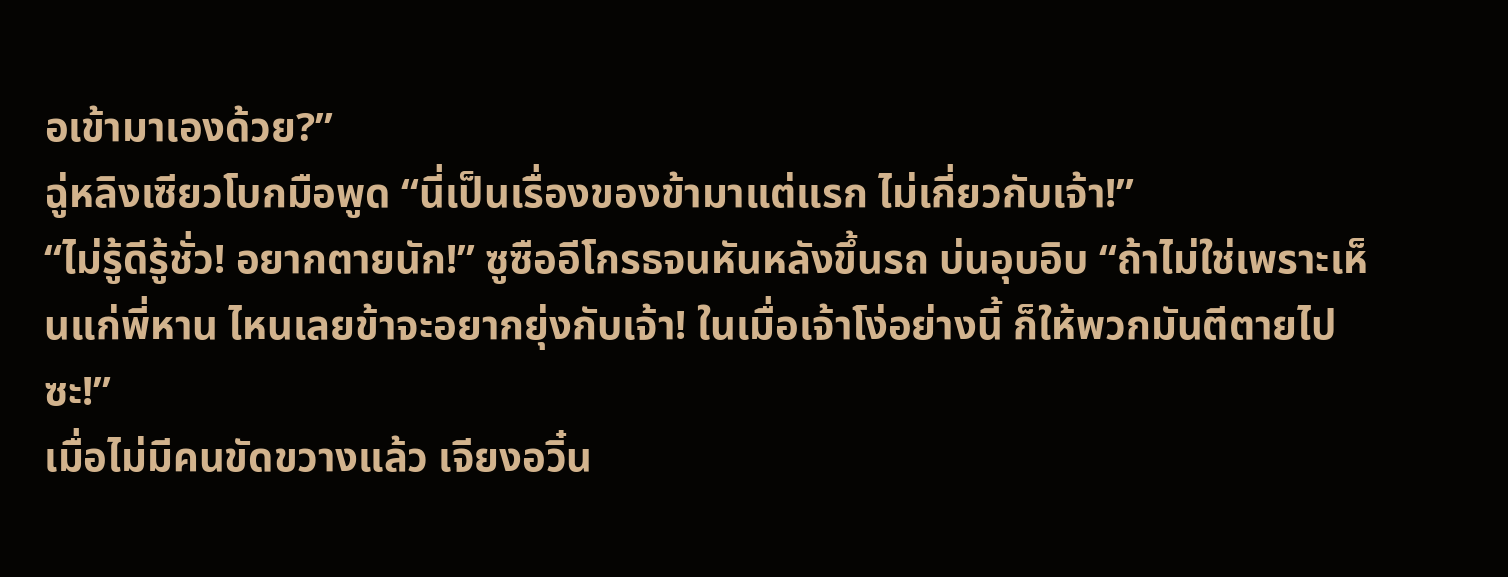อเข้ามาเองด้วย?”
ฉู่หลิงเซียวโบกมือพูด “นี่เป็นเรื่องของข้ามาแต่แรก ไม่เกี่ยวกับเจ้า!”
“ไม่รู้ดีรู้ชั่ว! อยากตายนัก!” ซูซืออีโกรธจนหันหลังขึ้นรถ บ่นอุบอิบ “ถ้าไม่ใช่เพราะเห็นแก่พี่หาน ไหนเลยข้าจะอยากยุ่งกับเจ้า! ในเมื่อเจ้าโง่อย่างนี้ ก็ให้พวกมันตีตายไปซะ!”
เมื่อไม่มีคนขัดขวางแล้ว เจียงอวิ๋น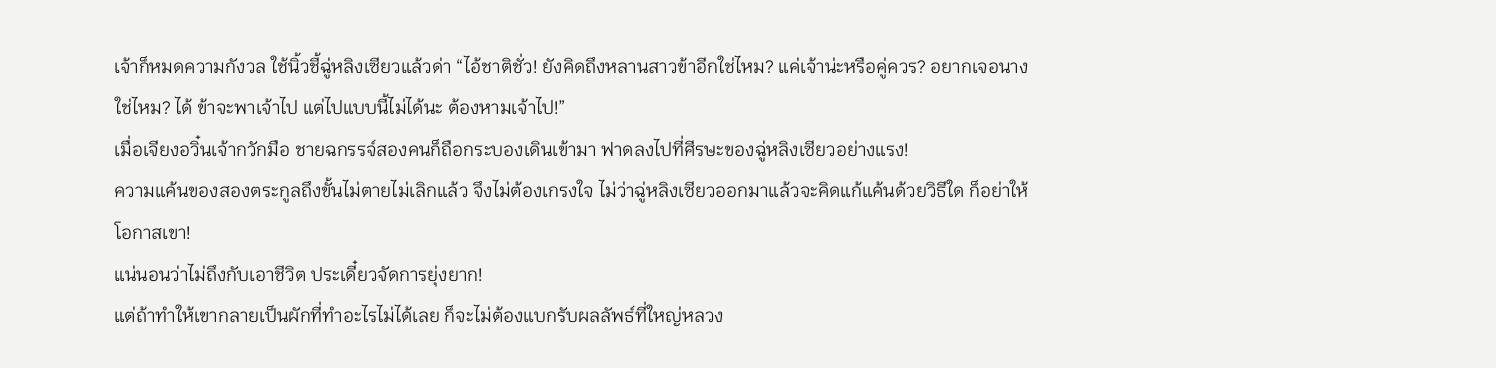เจ้าก็หมดความกังวล ใช้นิ้วชี้ฉู่หลิงเซียวแล้วด่า “ไอ้ชาติชั่ว! ยังคิดถึงหลานสาวข้าอีกใช่ไหม? แค่เจ้าน่ะหรือคู่ควร? อยากเจอนางใช่ไหม? ได้ ข้าจะพาเจ้าไป แต่ไปแบบนี้ไม่ได้นะ ต้องหามเจ้าไป!”
เมื่อเจียงอวิ๋นเจ้ากวักมือ ชายฉกรรจ์สองคนก็ถือกระบองเดินเข้ามา ฟาดลงไปที่ศีรษะของฉู่หลิงเซียวอย่างแรง!
ความแค้นของสองตระกูลถึงขั้นไม่ตายไม่เลิกแล้ว จึงไม่ต้องเกรงใจ ไม่ว่าฉู่หลิงเซียวออกมาแล้วจะคิดแก้แค้นด้วยวิธีใด ก็อย่าให้โอกาสเขา!
แน่นอนว่าไม่ถึงกับเอาชีวิต ประเดี๋ยวจัดการยุ่งยาก!
แต่ถ้าทำให้เขากลายเป็นผักที่ทำอะไรไม่ได้เลย ก็จะไม่ต้องแบกรับผลลัพธ์ที่ใหญ่หลวง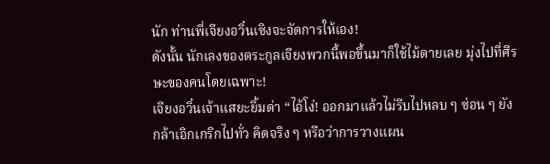นัก ท่านพี่เจียงอวิ๋นเซิงจะจัดการให้เอง!
ดังนั้น นักเลงของตระกูลเจียงพวกนี้พอขึ้นมาก็ใช้ไม้ตายเลย มุ่งไปที่ศีรษะของคนโดยเฉพาะ!
เจียงอวิ๋นเจ้าแสยะยิ้มด่า “ไอ้โง่! ออกมาแล้วไม่รีบไปหลบ ๆ ซ่อน ๆ ยังกล้าเอิกเกริกไปทั่ว คิดจริง ๆ หรือว่าการวางแผน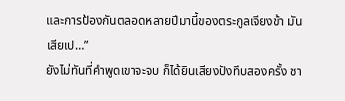และการป้องกันตลอดหลายปีมานี้ของตระกูลเจียงข้า มันเสียเป…”
ยังไม่ทันที่คำพูดเขาจะจบ ก็ได้ยินเสียงปังทึบสองครั้ง ชา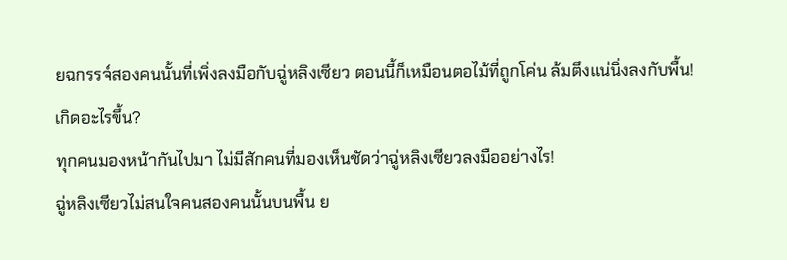ยฉกรรจ์สองคนนั้นที่เพิ่งลงมือกับฉู่หลิงเซียว ตอนนี้ก็เหมือนตอไม้ที่ถูกโค่น ล้มตึงแน่นิ่งลงกับพื้น!
เกิดอะไรขึ้น?
ทุกคนมองหน้ากันไปมา ไม่มีสักคนที่มองเห็นชัดว่าฉู่หลิงเซียวลงมืออย่างไร!
ฉู่หลิงเซียวไม่สนใจคนสองคนนั้นบนพื้น ย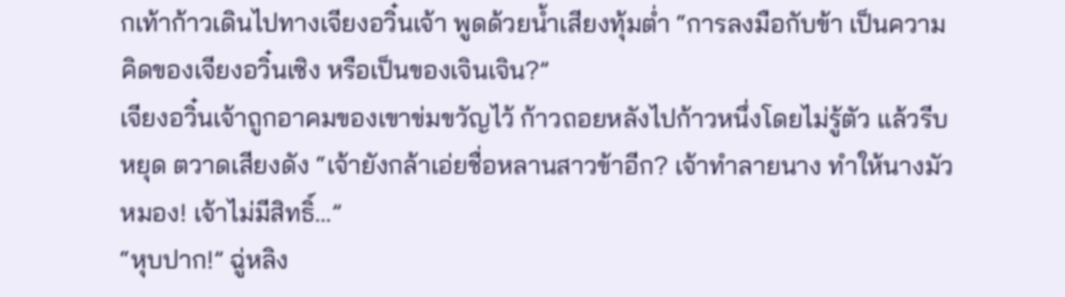กเท้าก้าวเดินไปทางเจียงอวิ๋นเจ้า พูดด้วยน้ำเสียงทุ้มต่ำ “การลงมือกับข้า เป็นความคิดของเจียงอวิ๋นเซิง หรือเป็นของเจินเจิน?”
เจียงอวิ๋นเจ้าถูกอาคมของเขาข่มขวัญไว้ ก้าวถอยหลังไปก้าวหนึ่งโดยไม่รู้ตัว แล้วรีบหยุด ตวาดเสียงดัง “เจ้ายังกล้าเอ่ยชื่อหลานสาวข้าอีก? เจ้าทำลายนาง ทำให้นางมัวหมอง! เจ้าไม่มีสิทธิ์…”
“หุบปาก!” ฉู่หลิง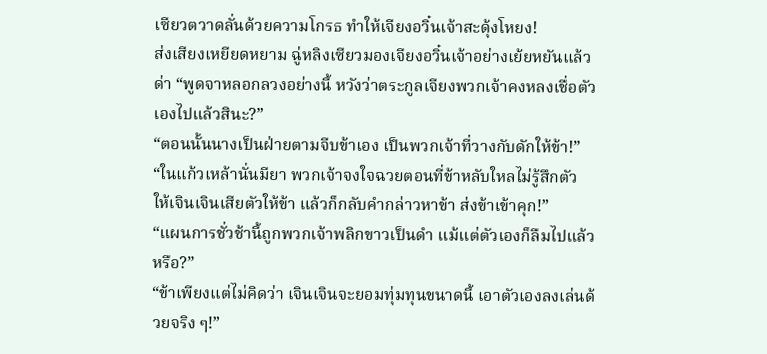เซียวตวาดลั่นด้วยความโกรธ ทำให้เจียงอวิ๋นเจ้าสะดุ้งโหยง!
ส่งเสียงเหยียดหยาม ฉู่หลิงเซียวมองเจียงอวิ๋นเจ้าอย่างเย้ยหยันแล้วด่า “พูดจาหลอกลวงอย่างนี้ หวังว่าตระกูลเจียงพวกเจ้าคงหลงเชื่อตัวเองไปแล้วสินะ?”
“ตอนนั้นนางเป็นฝ่ายตามจีบข้าเอง เป็นพวกเจ้าที่วางกับดักให้ข้า!”
“ในแก้วเหล้านั่นมียา พวกเจ้าจงใจฉวยตอนที่ข้าหลับใหลไม่รู้สึกตัว ให้เจินเจินเสียตัวให้ข้า แล้วก็กลับคำกล่าวหาข้า ส่งข้าเข้าคุก!”
“แผนการชั่วช้านี้ถูกพวกเจ้าพลิกขาวเป็นดำ แม้แต่ตัวเองก็ลืมไปแล้วหรือ?”
“ข้าเพียงแต่ไม่คิดว่า เจินเจินจะยอมทุ่มทุนขนาดนี้ เอาตัวเองลงเล่นด้วยจริง ๆ!”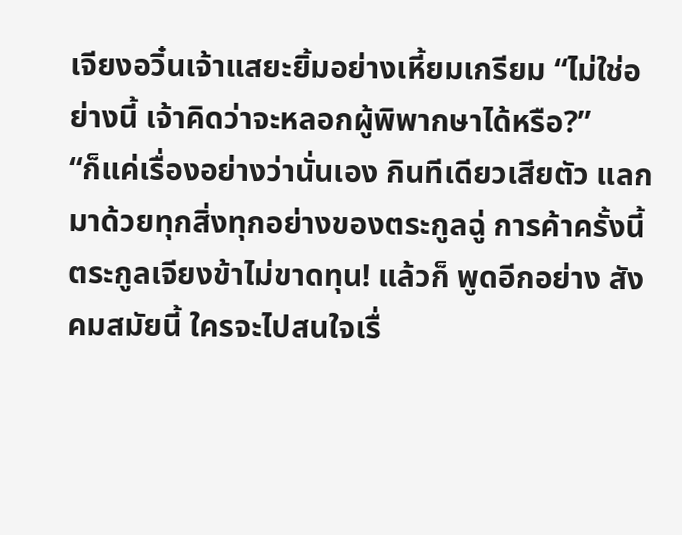เจียงอวิ๋นเจ้าแสยะยิ้มอย่างเหี้ยมเกรียม “ไม่ใช่อย่างนี้ เจ้าคิดว่าจะหลอกผู้พิพากษาได้หรือ?”
“ก็แค่เรื่องอย่างว่านั่นเอง กินทีเดียวเสียตัว แลกมาด้วยทุกสิ่งทุกอย่างของตระกูลฉู่ การค้าครั้งนี้ตระกูลเจียงข้าไม่ขาดทุน! แล้วก็ พูดอีกอย่าง สังคมสมัยนี้ ใครจะไปสนใจเรื่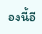องนี้อี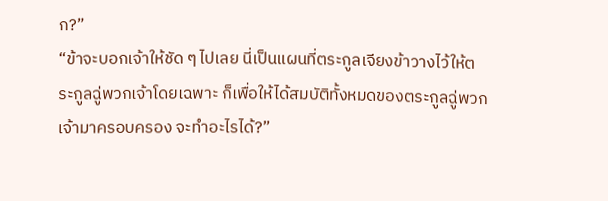ก?”
“ข้าจะบอกเจ้าให้ชัด ๆ ไปเลย นี่เป็นแผนที่ตระกูลเจียงข้าวางไว้ให้ตระกูลฉู่พวกเจ้าโดยเฉพาะ ก็เพื่อให้ได้สมบัติทั้งหมดของตระกูลฉู่พวกเจ้ามาครอบครอง จะทำอะไรได้?”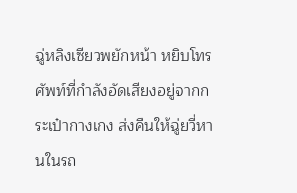ฉู่หลิงเซียวพยักหน้า หยิบโทรศัพท์ที่กำลังอัดเสียงอยู่จากกระเป๋ากางเกง ส่งคืนให้ฉู่ยวี่หานในรถ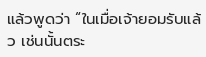แล้วพูดว่า “ในเมื่อเจ้ายอมรับแล้ว เช่นนั้นตระ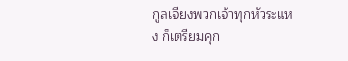กูลเจียงพวกเจ้าทุกหัวระแหง ก็เตรียมคุก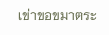เข่าขอขมาตระ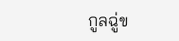กูลฉู่ข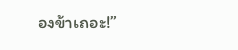องข้าเถอะ!”